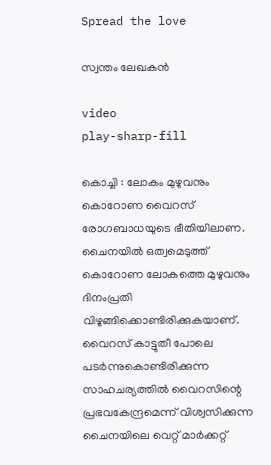Spread the love

സ്വന്തം ലേഖകൻ

video
play-sharp-fill

കൊച്ചി : ലോകം മുഴുവനും കൊറോണ വൈറസ് രോഗബാധയുടെ ഭീതിയിലാണ. ചൈനയിൽ ഒത്വമെടുത്ത് കൊറോണ ലോകത്തെ മുഴുവനും ദിനംപ്രതി വിഴുങ്ങിക്കൊണ്ടിരിക്കുകയാണ്. വൈറസ് കാട്ടുതീ പോലെ പടർന്നുകൊണ്ടിരിക്കുന്ന സാഹചര്യത്തിൽ വൈറസിന്റെ പ്രഭവകേന്ദ്രമെന്ന് വിശ്വസിക്കുന്ന ചൈനയിലെ വെറ്റ് മാർക്കറ്റ്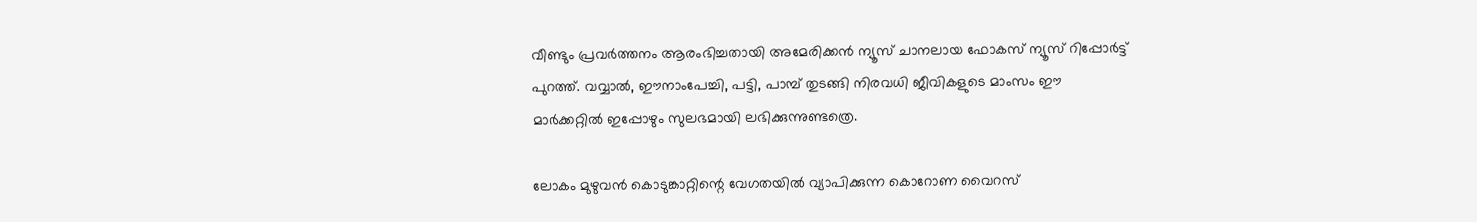വീണ്ടും പ്രവർത്തനം ആരംഭിച്ചതായി അമേരിക്കൻ ന്യൂസ് ചാനലായ ഫോകസ് ന്യൂസ് റിപ്പോർട്ട് പുറത്ത്. വവ്വാൽ, ഈനാംപേച്ചി, പട്ടി, പാമ്പ് തുടങ്ങി നിരവധി ജീവികളുടെ മാംസം ഈ മാർക്കറ്റിൽ ഇപ്പോഴും സുലഭമായി ലഭിക്കുന്നുണ്ടത്രെ.

ലോകം മുഴുവൻ കൊടുങ്കാറ്റിന്റെ വേഗതയിൽ വ്യാപിക്കുന്ന കൊറോണ വൈറസ്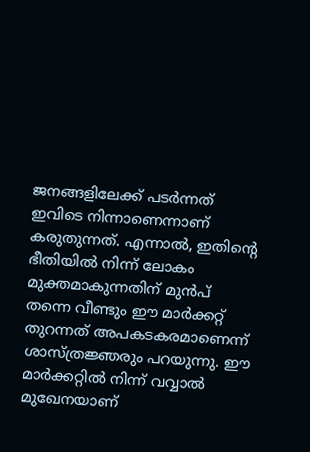ജനങ്ങളിലേക്ക് പടർന്നത് ഇവിടെ നിന്നാണെന്നാണ് കരുതുന്നത്. എന്നാൽ, ഇതിന്റെ ഭീതിയിൽ നിന്ന് ലോകം മുക്തമാകുന്നതിന് മുൻപ് തന്നെ വീണ്ടും ഈ മാർക്കറ്റ് തുറന്നത് അപകടകരമാണെന്ന് ശാസ്ത്രജ്ഞരും പറയുന്നു. ഈ മാർക്കറ്റിൽ നിന്ന് വവ്വാൽ മുഖേനയാണ്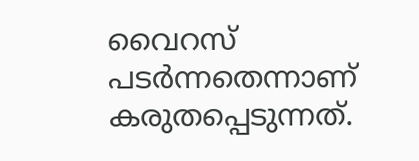വൈറസ് പടർന്നതെന്നാണ് കരുതപ്പെടുന്നത്.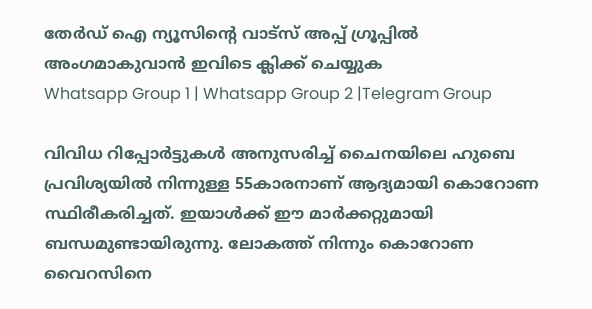തേർഡ് ഐ ന്യൂസിന്റെ വാട്സ് അപ്പ് ഗ്രൂപ്പിൽ അംഗമാകുവാൻ ഇവിടെ ക്ലിക്ക് ചെയ്യുക
Whatsapp Group 1 | Whatsapp Group 2 |Telegram Group

വിവിധ റിപ്പോർട്ടുകൾ അനുസരിച്ച് ചൈനയിലെ ഹുബെ പ്രവിശ്യയിൽ നിന്നുള്ള 55കാരനാണ് ആദ്യമായി കൊറോണ സ്ഥിരീകരിച്ചത്. ഇയാൾക്ക് ഈ മാർക്കറ്റുമായി ബന്ധമുണ്ടായിരുന്നു. ലോകത്ത് നിന്നും കൊറോണ വൈറസിനെ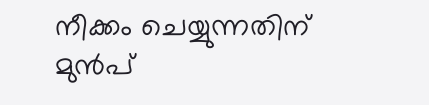നീക്കം ചെയ്യുന്നതിന് മുൻപ്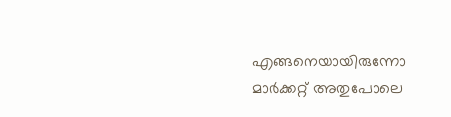എങ്ങനെയായിരുന്നോ മാർക്കറ്റ് അതുപോലെ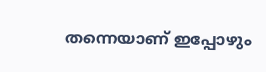തന്നെയാണ് ഇപ്പോഴും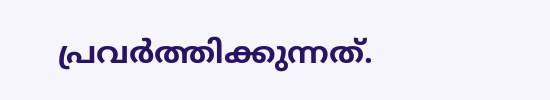പ്രവർത്തിക്കുന്നത്.